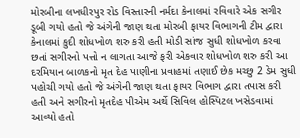મોરબીના લખધીરપુર રોડ વિસ્તારની નર્મદા કેનાલમાં રવિવારે એક સગીર ડૂબી ગયો હતો જે અંગેની જાણ થતા મોરબી ફાયર વિભાગની ટીમ દ્વારા કેનાલમાં કુદી શોધખોળ શરુ કરી હતી મોડી સાંજ સુધી શોધખોળ કરવા છતાં સગીરનો પત્તો ન લાગતા આજે ફરી એકવાર શોધખોળ શરુ કરી આ દરમિયાન બાળકનો મૃત દેહ પાણીના પ્રવાહમાં તણાઈ છેક મચ્છુ 2 ડેમ સુધી પહોચી ગયો હતો જે અંગેની જાણ થતા ફાયર વિભાગ દ્વારા તપાસ કરી હતી અને સગીરનો મૃતદેહ પીએમ અર્થે સિવિલ હોસ્પિટલ ખસેડવામાં આવ્યો હતો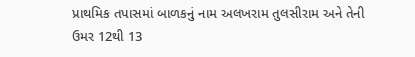પ્રાથમિક તપાસમાં બાળકનું નામ અલખરામ તુલસીરામ અને તેની ઉમર 12થી 13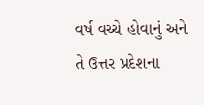વર્ષ વચ્ચે હોવાનું અને તે ઉત્તર પ્રદેશના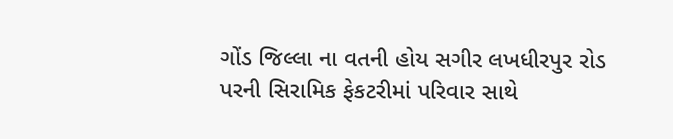ગોંડ જિલ્લા ના વતની હોય સગીર લખધીરપુર રોડ પરની સિરામિક ફેકટરીમાં પરિવાર સાથે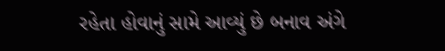રહેતા હોવાનું સામે આવ્યું છે બનાવ અંગે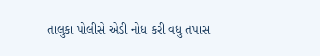તાલુકા પોલીસે એડી નોધ કરી વધુ તપાસ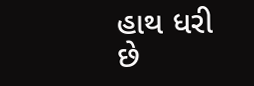હાથ ધરી છે